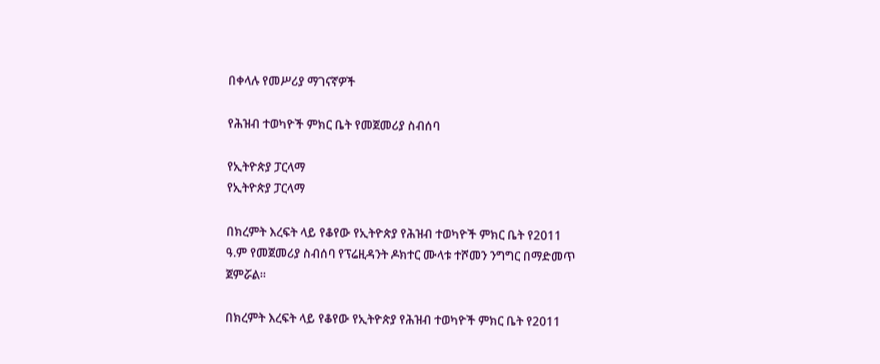በቀላሉ የመሥሪያ ማገናኛዎች

የሕዝብ ተወካዮች ምክር ቤት የመጀመሪያ ስብሰባ

የኢትዮጵያ ፓርላማ
የኢትዮጵያ ፓርላማ

በክረምት እረፍት ላይ የቆየው የኢትዮጵያ የሕዝብ ተወካዮች ምክር ቤት የ2011 ዓ.ም የመጀመሪያ ስብሰባ የፕሬዚዳንት ዶክተር ሙላቱ ተሾመን ንግግር በማድመጥ ጀምሯል።

በክረምት እረፍት ላይ የቆየው የኢትዮጵያ የሕዝብ ተወካዮች ምክር ቤት የ2011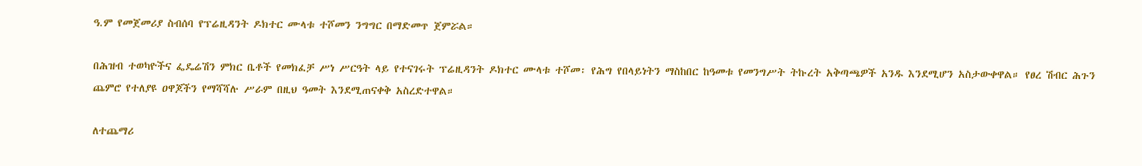ዓ.ም የመጀመሪያ ስብሰባ የፕሬዚዳንት ዶክተር ሙላቱ ተሾመን ንግግር በማድመጥ ጀምሯል።

በሕዝብ ተወካዮችና ፌዴሬሽን ምክር ቤቶች የመክፈቻ ሥነ ሥርዓት ላይ የተናገሩት ፕሬዚዳንት ዶክተር ሙላቱ ተሾመ፡ የሕግ የበላይነትን ማስከበር ከዓመቱ የመንግሥት ትኩረት አቅጣጫዎች አንዱ እንደሚሆን አስታውቀዋል። የፀረ ሽብር ሕጉን ጨምሮ የተለያዩ ዐዋጆችን የማሻሻሉ ሥራም በዚህ ዓመት እንደሚጠናቀቅ አስረድተዋል።

ለተጨማሪ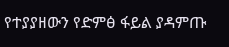የተያያዘውን የድምፅ ፋይል ያዳምጡ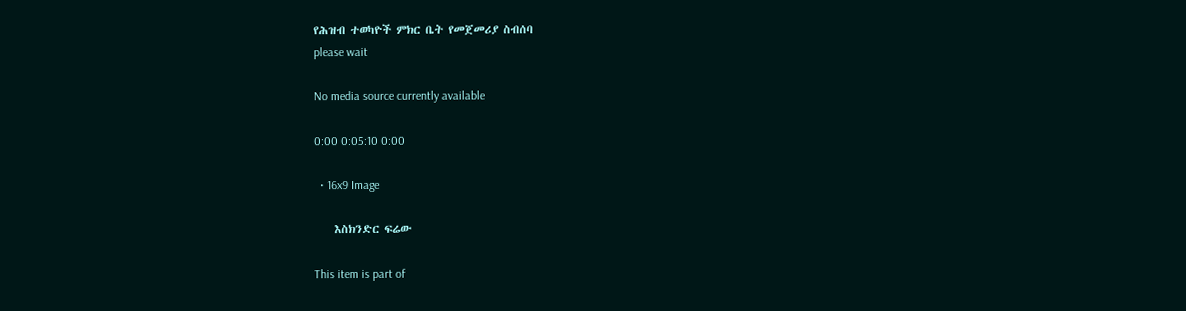የሕዝብ ተወካዮች ምክር ቤት የመጀመሪያ ስብሰባ
please wait

No media source currently available

0:00 0:05:10 0:00

  • 16x9 Image

    እስክንድር ፍሬው

This item is part of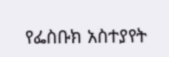የፌስቡክ አስተያየት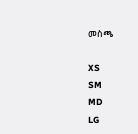መስጫ

XS
SM
MD
LG